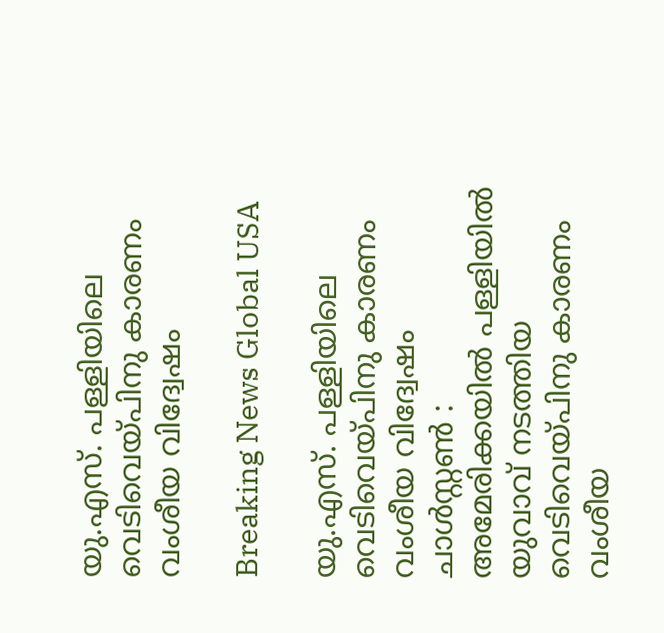യു.എസ്. പള്ളിയിലെ വെടിവെയ്പിനു കാരണം വംശീയ വിദ്വേഷം

Breaking News Global USA

യു.എസ്. പള്ളിയിലെ വെടിവെയ്പിനു കാരണം വംശീയ വിദ്വേഷം
ചാള്‍സ്റ്റണ്‍ : അമേരിക്കയില്‍ പള്ളിയില്‍ യുവാവ് നടത്തിയ വെടിവെയ്പിനു കാരണം വംശീയ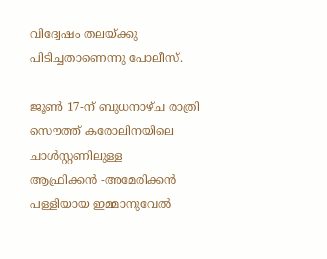വിദ്വേഷം തലയ്ക്കു പിടിച്ചതാണെന്നു പോലീസ്.

ജൂണ്‍ 17-ന് ബുധനാഴ്ച രാത്രി സൌത്ത് കരോലിനയിലെ ചാള്‍സ്റ്റണിലുള്ള ആഫ്രിക്കന്‍ ‍-അമേരിക്കന്‍ പള്ളിയായ ഇമ്മാനുവേല്‍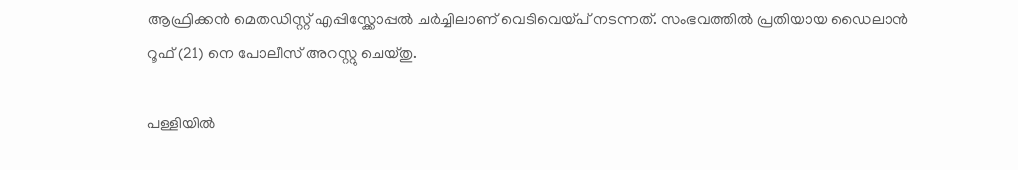ആഫ്രിക്കന്‍ മെതഡിസ്റ്റ് എപ്പിസ്ക്കോപ്പല്‍ ചര്‍ച്ചിലാണ് വെടിവെയ്പ് നടന്നത്. സംഭവത്തില്‍ പ്രതിയായ ഡൈലാന്‍ റൂഫ് (21) നെ പോലീസ് അറസ്റ്റു ചെയ്തു.

പള്ളിയില്‍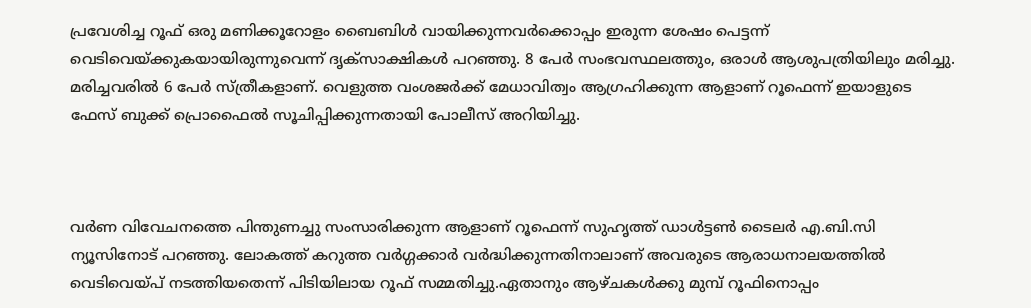പ്രവേശിച്ച റൂഫ് ഒരു മണിക്കൂറോളം ബൈബിള്‍ വായിക്കുന്നവര്‍ക്കൊപ്പം ഇരുന്ന ശേഷം പെട്ടന്ന് വെടിവെയ്ക്കുകയായിരുന്നുവെന്ന് ദൃക്‌സാക്ഷികള്‍ പറഞ്ഞു. 8 പേര്‍ സംഭവസ്ഥലത്തും, ഒരാള്‍ ആശുപത്രിയിലും മരിച്ചു. മരിച്ചവരില്‍ 6 പേര്‍ സ്ത്രീകളാണ്. വെളുത്ത വംശജര്‍ക്ക് മേധാവിത്വം ആഗ്രഹിക്കുന്ന ആളാണ് റൂഫെന്ന് ഇയാളുടെ ഫേസ് ബുക്ക് പ്രൊഫൈല്‍ സൂചിപ്പിക്കുന്നതായി പോലീസ് അറിയിച്ചു.



വര്‍ണ വിവേചനത്തെ പിന്തുണച്ചു സംസാരിക്കുന്ന ആളാണ് റൂഫെന്ന് സുഹൃത്ത് ഡാള്‍ട്ടണ്‍ ടൈലര്‍ എ.ബി.സി ന്യൂസിനോട് പറഞ്ഞു. ലോകത്ത് കറുത്ത വര്‍ഗ്ഗക്കാര്‍ വര്‍ദ്ധിക്കുന്നതിനാലാണ് അവരുടെ ആരാധനാലയത്തില്‍ വെടിവെയ്പ് നടത്തിയതെന്ന് പിടിയിലായ റൂഫ് സമ്മതിച്ചു.ഏതാനും ആഴ്ചകള്‍ക്കു മുമ്പ് റൂഫിനൊപ്പം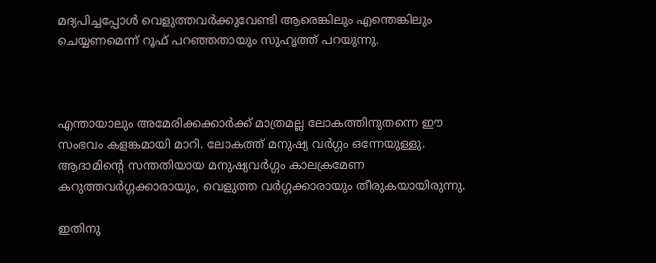മദ്യപിച്ചപ്പോള്‍ വെളുത്തവര്‍ക്കുവേണ്ടി ആരെങ്കിലും എന്തെങ്കിലും ചെയ്യണമെന്ന് റൂഫ് പറഞ്ഞതായും സുഹൃത്ത് പറയുന്നു.



എന്തായാലും അമേരിക്കക്കാര്‍ക്ക് മാത്രമല്ല ലോകത്തിനുതന്നെ ഈ സംഭവം കളങ്കമായി മാറി. ലോകത്ത് മനുഷ്യ വര്‍ഗ്ഗം ഒന്നേയുള്ളു. ആദാമിന്റെ സന്തതിയായ മനുഷ്യവര്‍ഗ്ഗം കാലക്രമേണ കറുത്തവര്‍ഗ്ഗക്കാരായും, വെളുത്ത വര്‍ഗ്ഗക്കാരായും തീരുകയായിരുന്നു.

ഇതിനു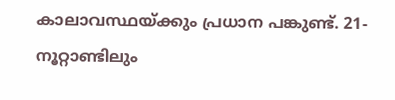കാലാവസ്ഥയ്ക്കും പ്രധാന പങ്കുണ്ട്. 21- നൂറ്റാണ്ടിലും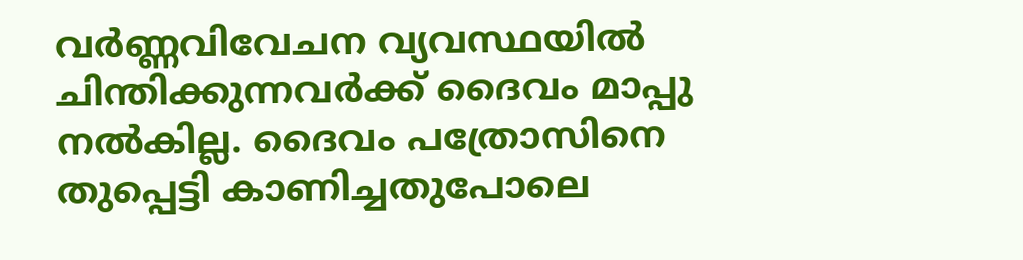വര്‍ണ്ണവിവേചന വ്യവസ്ഥയില്‍ ചിന്തിക്കുന്നവര്‍ക്ക് ദൈവം മാപ്പു നല്‍കില്ല. ദൈവം പത്രോസിനെ തുപ്പെട്ടി കാണിച്ചതുപോലെ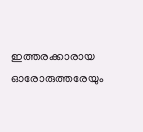ഇത്തരക്കാരായ ഓരോരുത്തരേയും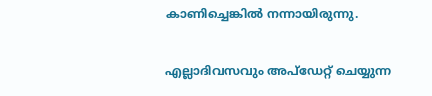കാണിച്ചെങ്കില്‍ നന്നായിരുന്നു.

എല്ലാദിവസവും അപ്ഡേറ്റ് ചെയ്യുന്ന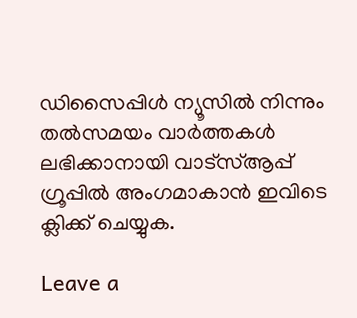ഡിസൈപ്പിൾ ന്യൂസിൽ നിന്നും തൽസമയം വാർത്തകൾ ലഭിക്കാനായി വാട്സ്ആപ്പ് ഗ്രൂപ്പിൽ അംഗമാകാൻ ഇവിടെ ക്ലിക്ക് ചെയ്യുക.

Leave a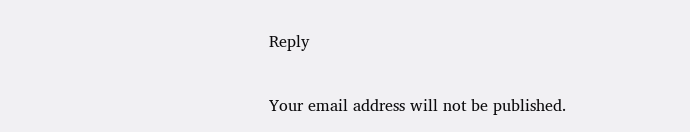Reply

Your email address will not be published.